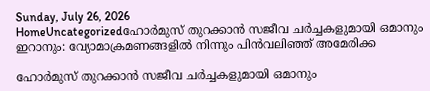Sunday, July 26, 2026
HomeUncategorizedഹോർമുസ് തുറക്കാൻ സജീവ ചർച്ചകളുമായി ഒമാനും ഇറാനും: വ്യോമാക്രമണങ്ങളിൽ നിന്നും പിൻവലിഞ്ഞ് അമേരിക്ക

ഹോർമുസ് തുറക്കാൻ സജീവ ചർച്ചകളുമായി ഒമാനും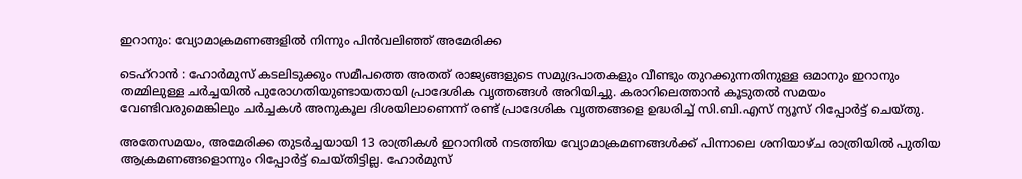ഇറാനും: വ്യോമാക്രമണങ്ങളിൽ നിന്നും പിൻവലിഞ്ഞ് അമേരിക്ക

ടെഹ്റാൻ : ഹോർമുസ് കടലിടുക്കും സമീപത്തെ അതത് രാജ്യങ്ങളുടെ സമുദ്രപാതകളും വീണ്ടും തുറക്കുന്നതിനുള്ള ഒമാനും ഇറാനും തമ്മിലുള്ള ചർച്ചയിൽ പുരോഗതിയുണ്ടായതായി പ്രാദേശിക വൃത്തങ്ങൾ അറിയിച്ചു. കരാറിലെത്താൻ കൂടുതൽ സമയം വേണ്ടിവരുമെങ്കിലും ചർച്ചകൾ അനുകൂല ദിശയിലാണെന്ന് രണ്ട് പ്രാദേശിക വൃത്തങ്ങളെ ഉദ്ധരിച്ച് സി.ബി.എസ് ന്യൂസ് റിപ്പോർട്ട് ചെയ്തു.

അതേസമയം, അമേരിക്ക തുടർച്ചയായി 13 രാത്രികൾ ഇറാനിൽ നടത്തിയ വ്യോമാക്രമണങ്ങൾക്ക് പിന്നാലെ ശനിയാഴ്ച രാത്രിയിൽ പുതിയ ആക്രമണങ്ങളൊന്നും റിപ്പോർട്ട് ചെയ്തിട്ടില്ല. ഹോർമുസ്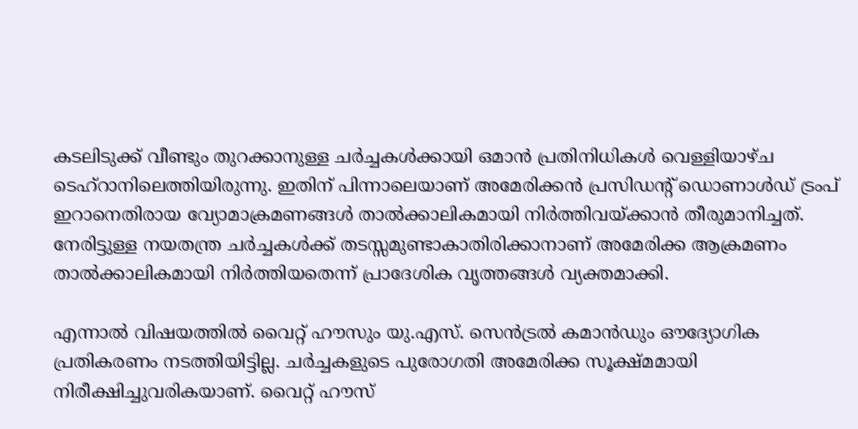കടലിടുക്ക് വീണ്ടും തുറക്കാനുള്ള ചർച്ചകൾക്കായി ഒമാൻ പ്രതിനിധികൾ വെള്ളിയാഴ്ച ടെഹ്റാനിലെത്തിയിരുന്നു. ഇതിന് പിന്നാലെയാണ് അമേരിക്കൻ പ്രസിഡന്റ് ഡൊണാൾഡ് ട്രംപ് ഇറാനെതിരായ വ്യോമാക്രമണങ്ങൾ താൽക്കാലികമായി നിർത്തിവയ്ക്കാൻ തീരുമാനിച്ചത്. നേരിട്ടുള്ള നയതന്ത്ര ചർച്ചകൾക്ക് തടസ്സമുണ്ടാകാതിരിക്കാനാണ് അമേരിക്ക ആക്രമണം താൽക്കാലികമായി നിർത്തിയതെന്ന് പ്രാദേശിക വൃത്തങ്ങൾ വ്യക്തമാക്കി.

എന്നാൽ വിഷയത്തിൽ വൈറ്റ് ഹൗസും യു.എസ്. സെൻട്രൽ കമാൻഡും ഔദ്യോഗിക പ്രതികരണം നടത്തിയിട്ടില്ല. ചർച്ചകളുടെ പുരോഗതി അമേരിക്ക സൂക്ഷ്മമായി നിരീക്ഷിച്ചുവരികയാണ്. വൈറ്റ് ഹൗസ്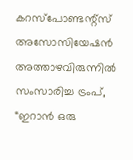കറസ്‌പോണ്ടന്റ്സ് അസോസിയേഷൻ അത്താഴവിരുന്നിൽ സംസാരിച്ച ട്രംപ്, “ഇറാൻ ഒരു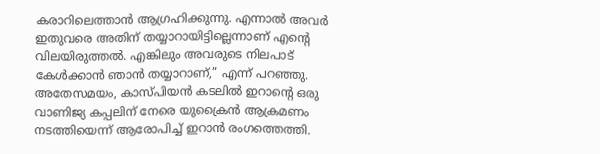കരാറിലെത്താൻ ആഗ്രഹിക്കുന്നു. എന്നാൽ അവർ ഇതുവരെ അതിന് തയ്യാറായിട്ടില്ലെന്നാണ് എന്റെ വിലയിരുത്തൽ. എങ്കിലും അവരുടെ നിലപാട് കേൾക്കാൻ ഞാൻ തയ്യാറാണ്,” എന്ന് പറഞ്ഞു. അതേസമയം, കാസ്പിയൻ കടലിൽ ഇറാന്റെ ഒരു വാണിജ്യ കപ്പലിന് നേരെ യുക്രൈൻ ആക്രമണം നടത്തിയെന്ന് ആരോപിച്ച് ഇറാൻ രംഗത്തെത്തി.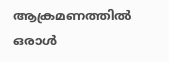ആക്രമണത്തിൽ ഒരാൾ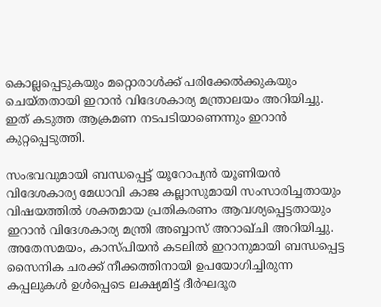കൊല്ലപ്പെടുകയും മറ്റൊരാൾക്ക് പരിക്കേൽക്കുകയും ചെയ്തതായി ഇറാൻ വിദേശകാര്യ മന്ത്രാലയം അറിയിച്ചു. ഇത് കടുത്ത ആക്രമണ നടപടിയാണെന്നും ഇറാൻ കുറ്റപ്പെടുത്തി.

സംഭവവുമായി ബന്ധപ്പെട്ട് യൂറോപ്യൻ യൂണിയൻ വിദേശകാര്യ മേധാവി കാജ കല്ലാസുമായി സംസാരിച്ചതായും വിഷയത്തിൽ ശക്തമായ പ്രതികരണം ആവശ്യപ്പെട്ടതായും ഇറാൻ വിദേശകാര്യ മന്ത്രി അബ്ബാസ് അറാഖ്ചി അറിയിച്ചു. അതേസമയം, കാസ്പിയൻ കടലിൽ ഇറാനുമായി ബന്ധപ്പെട്ട സൈനിക ചരക്ക് നീക്കത്തിനായി ഉപയോഗിച്ചിരുന്ന കപ്പലുകൾ ഉൾപ്പെടെ ലക്ഷ്യമിട്ട് ദീർഘദൂര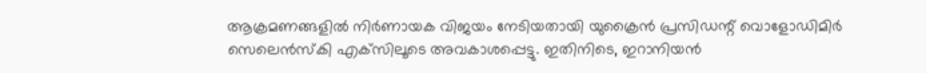ആക്രമണങ്ങളിൽ നിർണായക വിജയം നേടിയതായി യുക്രൈൻ പ്രസിഡന്റ് വൊളോഡിമിർ സെലെൻസ്കി എക്‌സിലൂടെ അവകാശപ്പെട്ടു. ഇതിനിടെ, ഇറാനിയൻ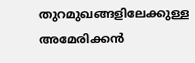തുറമുഖങ്ങളിലേക്കുള്ള അമേരിക്കൻ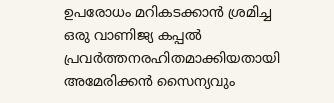ഉപരോധം മറികടക്കാൻ ശ്രമിച്ച ഒരു വാണിജ്യ കപ്പൽ പ്രവർത്തനരഹിതമാക്കിയതായി അമേരിക്കൻ സൈന്യവും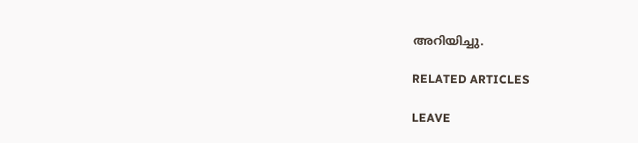അറിയിച്ചു.

RELATED ARTICLES

LEAVE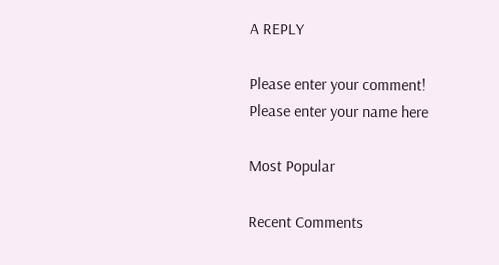A REPLY

Please enter your comment!
Please enter your name here

Most Popular

Recent Comments